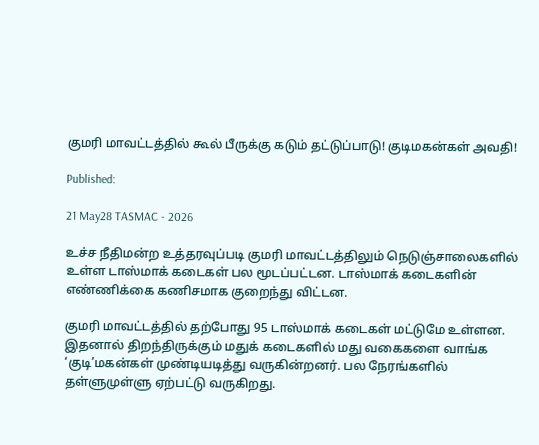குமரி மாவட்டத்தில் கூல் பீருக்கு கடும் தட்டுப்பாடு! குடிமகன்கள் அவதி!

Published:

21 May28 TASMAC - 2026

உச்ச நீதிமன்ற உத்தரவுப்படி குமரி மாவட்டத்திலும் நெடுஞ்சாலைகளில் உள்ள டாஸ்மாக் கடைகள் பல மூடப்பட்டன. டாஸ்மாக் கடைகளின் எண்ணிக்கை கணிசமாக குறைந்து விட்டன.

குமரி மாவட்டத்தில் தற்போது 95 டாஸ்மாக் கடைகள் மட்டுமே உள்ளன. இதனால் திறந்திருக்கும் மதுக் கடைகளில் மது வகைகளை வாங்க ‘குடி’மகன்கள் முண்டியடித்து வருகின்றனர். பல நேரங்களில் தள்ளுமுள்ளு ஏற்பட்டு வருகிறது.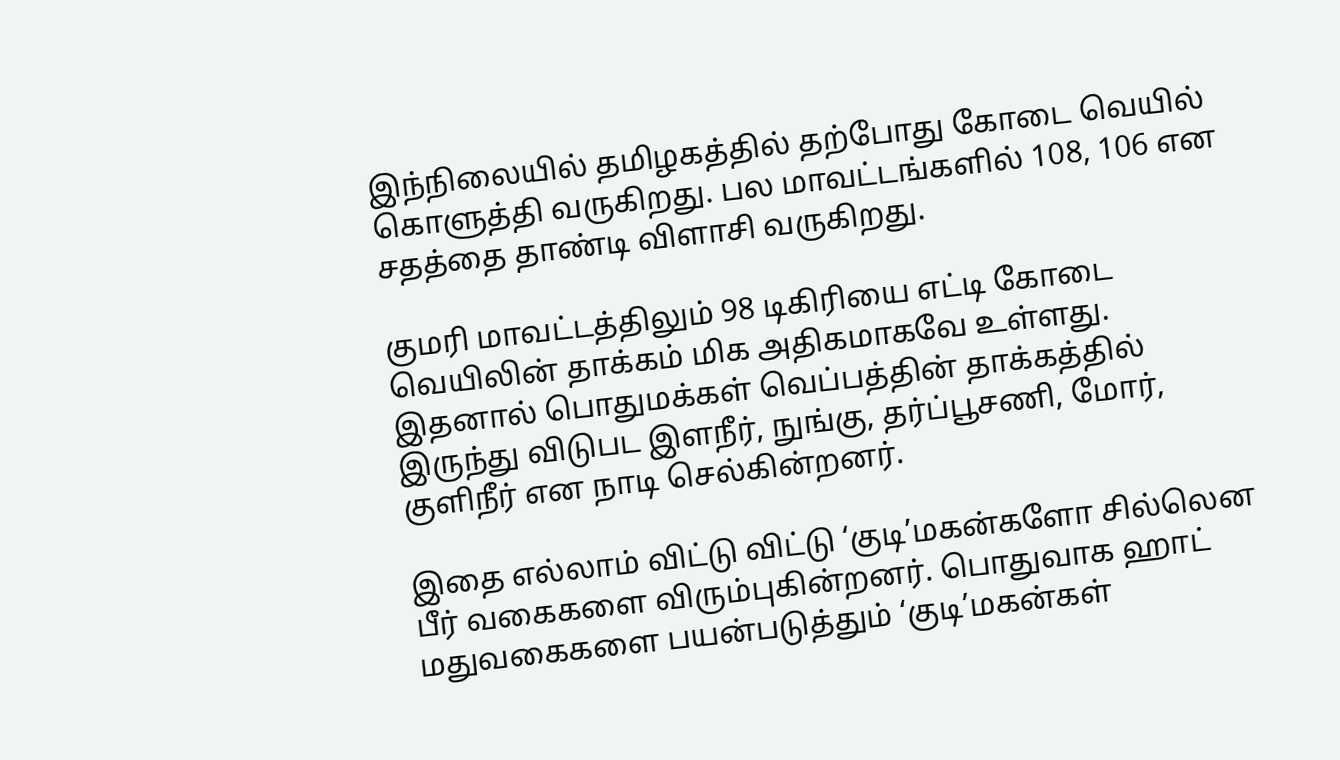இந்நிலையில் தமிழகத்தில் தற்போது கோடை வெயில் கொளுத்தி வருகிறது. பல மாவட்டங்களில் 108, 106 என சதத்தை தாண்டி விளாசி வருகிறது.

குமரி மாவட்டத்திலும் 98 டிகிரியை எட்டி கோடை வெயிலின் தாக்கம் மிக அதிகமாகவே உள்ளது. இதனால் பொதுமக்கள் வெப்பத்தின் தாக்கத்தில் இருந்து விடுபட இளநீர், நுங்கு, தர்ப்பூசணி, மோர், குளிநீர் என நாடி செல்கின்றனர்.

இதை எல்லாம் விட்டு விட்டு ‘குடி’மகன்களோ சில்லென பீர் வகைகளை விரும்புகின்றனர். பொதுவாக ஹாட் மதுவகைகளை பயன்படுத்தும் ‘குடி’மகன்கள்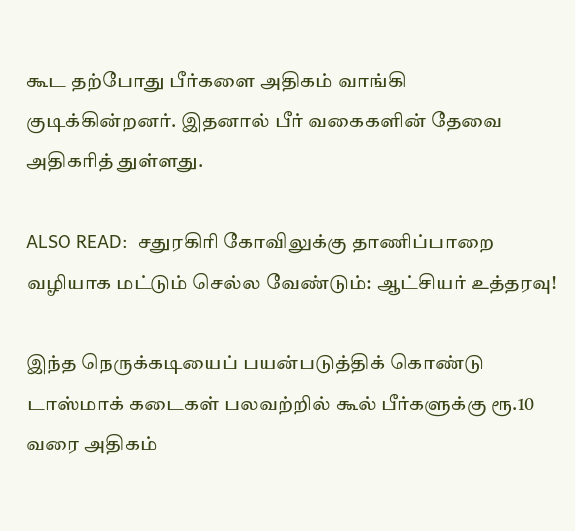கூட தற்போது பீர்களை அதிகம் வாங்கி குடிக்கின்றனர். இதனால் பீர் வகைகளின் தேவை அதிகரித் துள்ளது.

ALSO READ:  சதுரகிரி கோவிலுக்கு தாணிப்பாறை வழியாக மட்டும் செல்ல வேண்டும்: ஆட்சியர் உத்தரவு!

இந்த நெருக்கடியைப் பயன்படுத்திக் கொண்டு டாஸ்மாக் கடைகள் பலவற்றில் கூல் பீர்களுக்கு ரூ.10 வரை அதிகம்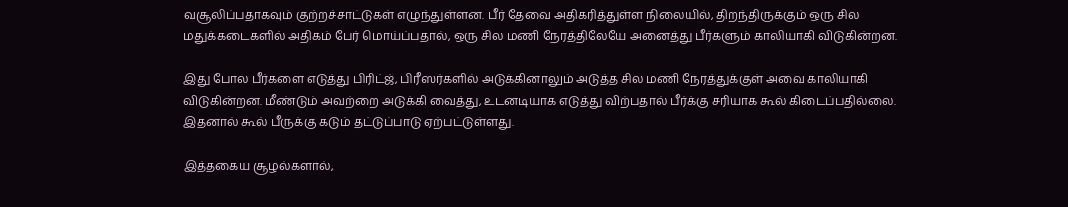வசூலிப்பதாகவும் குற்றச்சாட்டுகள் எழுந்துள்ளன. பீர் தேவை அதிகரித்துள்ள நிலையில், திறந்திருக்கும் ஒரு சில மதுக்கடைகளில் அதிகம் பேர் மொய்ப்பதால், ஒரு சில மணி நேரத்திலேயே அனைத்து பீர்களும் காலியாகி விடுகின்றன.

இது போல பீர்களை எடுத்து பிரிட்ஜ், பிரீஸர்களில் அடுக்கினாலும் அடுத்த சில மணி நேரத்துக்குள் அவை காலியாகி விடுகின்றன. மீண்டும் அவற்றை அடுக்கி வைத்து, உடனடியாக எடுத்து விற்பதால் பீர்க்கு சரியாக கூல் கிடைப்பதில்லை. இதனால் கூல் பீருக்கு கடும் தட்டுப்பாடு ஏற்பட்டுள்ளது.

இத்தகைய சூழல்களால்,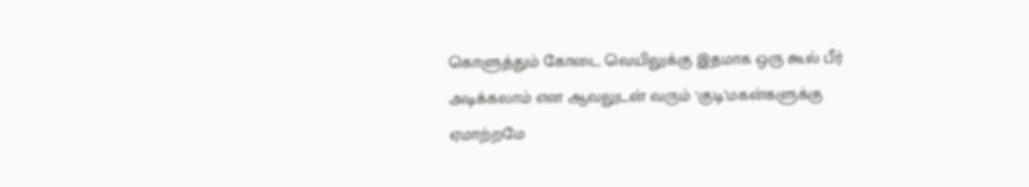கொளுத்தும் கோடை வெயிலுக்கு இதமாக ஒரு கூல் பீர் அடிக்கலாம் என ஆவலுடன் வரும் ‘குடி’மகன்களுக்கு ஏமாற்றமே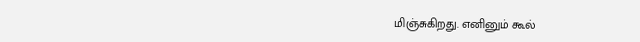மிஞ்சுகிறது. எனினும் கூல்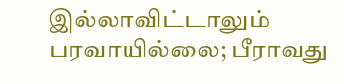இல்லாவிட்டாலும் பரவாயில்லை; பீராவது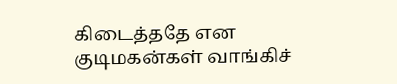கிடைத்ததே என குடிமகன்கள் வாங்கிச்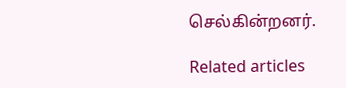செல்கின்றனர்.

Related articles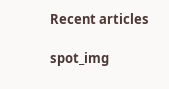Recent articles

spot_img